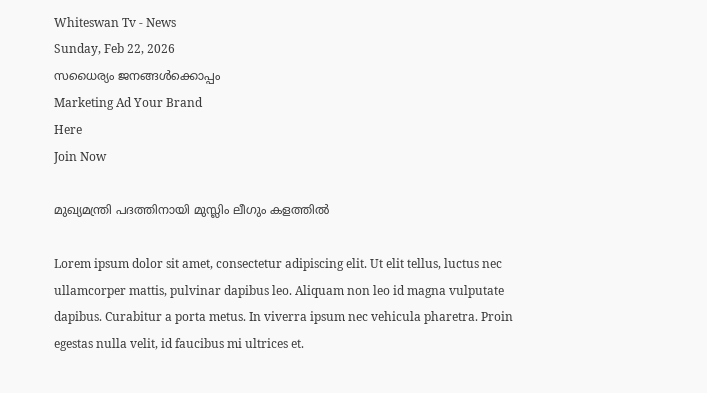Whiteswan Tv - News
Sunday, Feb 22, 2026
സധൈര്യം ജനങ്ങൾക്കൊപ്പം
Marketing Ad Your Brand
Here
Join Now

മുഖ്യമന്ത്രി പദത്തിനായി മുസ്ലിം ലീഗും കളത്തിൽ

Lorem ipsum dolor sit amet, consectetur adipiscing elit. Ut elit tellus, luctus nec ullamcorper mattis, pulvinar dapibus leo. Aliquam non leo id magna vulputate dapibus. Curabitur a porta metus. In viverra ipsum nec vehicula pharetra. Proin egestas nulla velit, id faucibus mi ultrices et.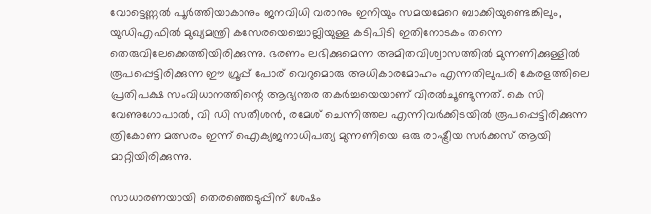വോട്ടെണ്ണൽ പൂർത്തിയാകാനും ജനവിധി വരാനും ഇനിയും സമയമേറെ ബാക്കിയുണ്ടെങ്കിലും, യുഡിഎഫിൽ മുഖ്യമന്ത്രി കസേരയെച്ചൊല്ലിയുള്ള കടിപിടി ഇതിനോടകം തന്നെ തെരുവിലേക്കെത്തിയിരിക്കുന്നു. ഭരണം ലഭിക്കുമെന്ന അമിതവിശ്വാസത്തിൽ മുന്നണിക്കുള്ളിൽ രൂപപ്പെട്ടിരിക്കുന്ന ഈ ഗ്രൂപ്പ് പോര് വെറുമൊരു അധികാരമോഹം എന്നതിലുപരി കേരളത്തിലെ പ്രതിപക്ഷ സംവിധാനത്തിന്റെ ആഭ്യന്തര തകർച്ചയെയാണ് വിരൽചൂണ്ടുന്നത്. കെ സി വേണുഗോപാൽ, വി ഡി സതീശൻ, രമേശ് ചെന്നിത്തല എന്നിവർക്കിടയിൽ രൂപപ്പെട്ടിരിക്കുന്ന ത്രികോണ മത്സരം ഇന്ന് ഐക്യജനാധിപത്യ മുന്നണിയെ ഒരു രാഷ്ട്രീയ സർക്കസ് ആയി മാറ്റിയിരിക്കുന്നു.

സാധാരണയായി തെരഞ്ഞെടുപ്പിന് ശേഷം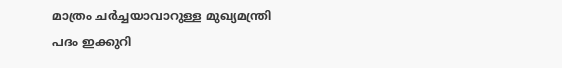മാത്രം ചർച്ചയാവാറുള്ള മുഖ്യമന്ത്രി പദം ഇക്കുറി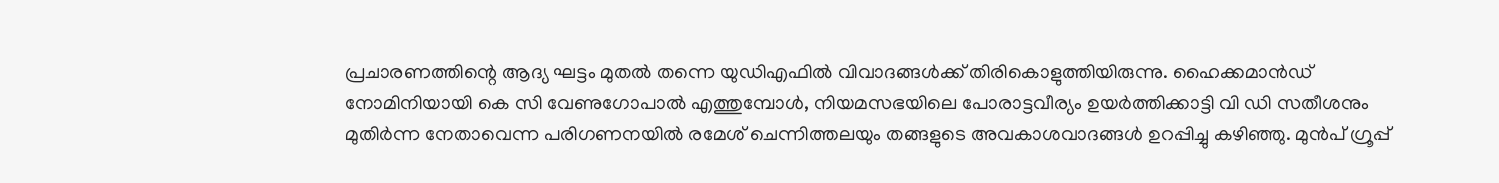പ്രചാരണത്തിന്റെ ആദ്യ ഘട്ടം മുതൽ തന്നെ യുഡിഎഫിൽ വിവാദങ്ങൾക്ക് തിരികൊളുത്തിയിരുന്നു. ഹൈക്കമാൻഡ് നോമിനിയായി കെ സി വേണുഗോപാൽ എത്തുമ്പോൾ, നിയമസഭയിലെ പോരാട്ടവീര്യം ഉയർത്തിക്കാട്ടി വി ഡി സതീശനും മുതിർന്ന നേതാവെന്ന പരിഗണനയിൽ രമേശ് ചെന്നിത്തലയും തങ്ങളുടെ അവകാശവാദങ്ങൾ ഉറപ്പിച്ചു കഴിഞ്ഞു. മുൻപ് ഗ്രൂപ്പ്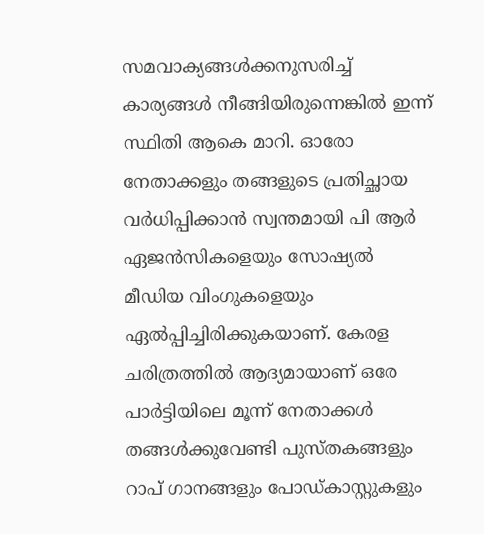സമവാക്യങ്ങൾക്കനുസരിച്ച് കാര്യങ്ങൾ നീങ്ങിയിരുന്നെങ്കിൽ ഇന്ന് സ്ഥിതി ആകെ മാറി. ഓരോ നേതാക്കളും തങ്ങളുടെ പ്രതിച്ഛായ വർധിപ്പിക്കാൻ സ്വന്തമായി പി ആർ ഏജൻസികളെയും സോഷ്യൽ മീഡിയ വിംഗുകളെയും ഏൽപ്പിച്ചിരിക്കുകയാണ്. കേരള ചരിത്രത്തിൽ ആദ്യമായാണ് ഒരേ പാർട്ടിയിലെ മൂന്ന് നേതാക്കൾ തങ്ങൾക്കുവേണ്ടി പുസ്തകങ്ങളും റാപ് ഗാനങ്ങളും പോഡ്‌കാസ്റ്റുകളും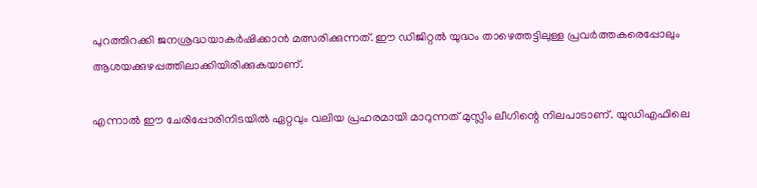പുറത്തിറക്കി ജനശ്രദ്ധയാകർഷിക്കാൻ മത്സരിക്കുന്നത്. ഈ ഡിജിറ്റൽ യുദ്ധം താഴെത്തട്ടിലുള്ള പ്രവർത്തകരെപ്പോലും ആശയക്കുഴപ്പത്തിലാക്കിയിരിക്കുകയാണ്.

എന്നാൽ ഈ ചേരിപ്പോരിനിടയിൽ ഏറ്റവും വലിയ പ്രഹരമായി മാറുന്നത് മുസ്ലിം ലീഗിന്റെ നിലപാടാണ്. യുഡിഎഫിലെ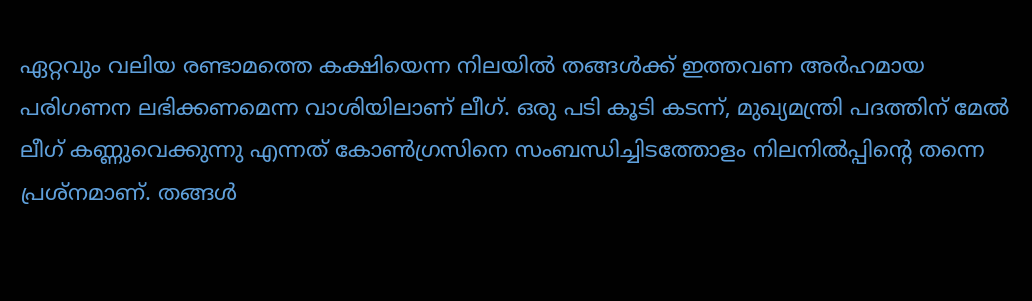ഏറ്റവും വലിയ രണ്ടാമത്തെ കക്ഷിയെന്ന നിലയിൽ തങ്ങൾക്ക് ഇത്തവണ അർഹമായ പരിഗണന ലഭിക്കണമെന്ന വാശിയിലാണ് ലീഗ്. ഒരു പടി കൂടി കടന്ന്, മുഖ്യമന്ത്രി പദത്തിന് മേൽ ലീഗ് കണ്ണുവെക്കുന്നു എന്നത് കോൺഗ്രസിനെ സംബന്ധിച്ചിടത്തോളം നിലനിൽപ്പിന്റെ തന്നെ പ്രശ്നമാണ്. തങ്ങൾ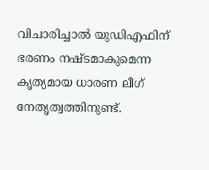വിചാരിച്ചാൽ യുഡിഎഫിന് ഭരണം നഷ്ടമാകുമെന്ന കൃത്യമായ ധാരണ ലീഗ് നേതൃത്വത്തിനുണ്ട്.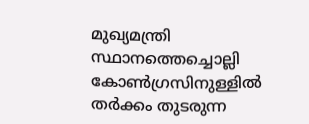മുഖ്യമന്ത്രി സ്ഥാനത്തെച്ചൊല്ലി കോൺഗ്രസിനുള്ളിൽ തർക്കം തുടരുന്ന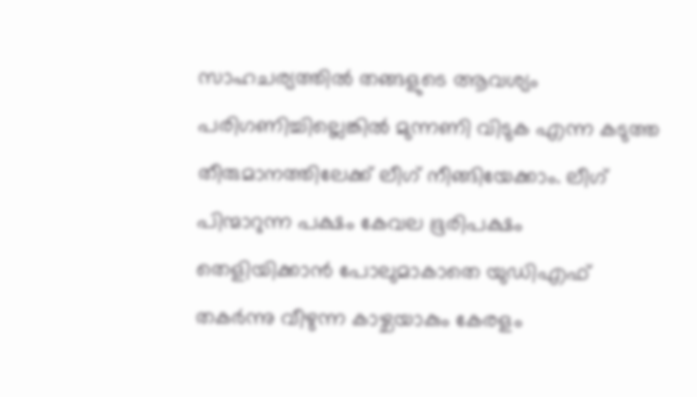സാഹചര്യത്തിൽ തങ്ങളുടെ ആവശ്യം പരിഗണിച്ചില്ലെങ്കിൽ മുന്നണി വിടുക എന്ന കടുത്ത തീരുമാനത്തിലേക്ക് ലീഗ് നീങ്ങിയേക്കാം. ലീഗ് പിന്മാറുന്ന പക്ഷം കേവല ഭൂരിപക്ഷം തെളിയിക്കാൻ പോലുമാകാതെ യുഡിഎഫ് തകർന്നു വീഴുന്ന കാഴ്ചയാകും കേരളം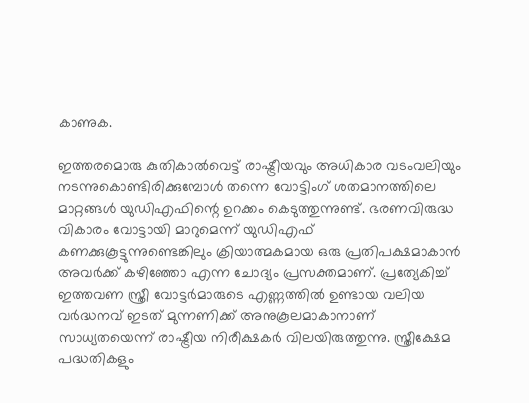കാണുക.

ഇത്തരമൊരു കുതികാൽവെട്ട് രാഷ്ട്രീയവും അധികാര വടംവലിയും നടന്നുകൊണ്ടിരിക്കുമ്പോൾ തന്നെ വോട്ടിംഗ് ശതമാനത്തിലെ മാറ്റങ്ങൾ യുഡിഎഫിന്റെ ഉറക്കം കെടുത്തുന്നുണ്ട്. ഭരണവിരുദ്ധ വികാരം വോട്ടായി മാറുമെന്ന് യുഡിഎഫ് കണക്കുകൂട്ടുന്നുണ്ടെങ്കിലും ക്രിയാത്മകമായ ഒരു പ്രതിപക്ഷമാകാൻ അവർക്ക് കഴിഞ്ഞോ എന്ന ചോദ്യം പ്രസക്തമാണ്. പ്രത്യേകിച്ച് ഇത്തവണ സ്ത്രീ വോട്ടർമാരുടെ എണ്ണത്തിൽ ഉണ്ടായ വലിയ വർദ്ധനവ് ഇടത് മുന്നണിക്ക് അനുകൂലമാകാനാണ് സാധ്യതയെന്ന് രാഷ്ട്രീയ നിരീക്ഷകർ വിലയിരുത്തുന്നു. സ്ത്രീക്ഷേമ പദ്ധതികളും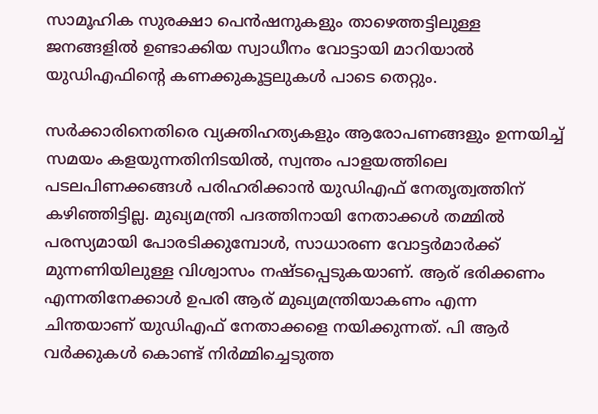സാമൂഹിക സുരക്ഷാ പെൻഷനുകളും താഴെത്തട്ടിലുള്ള ജനങ്ങളിൽ ഉണ്ടാക്കിയ സ്വാധീനം വോട്ടായി മാറിയാൽ യുഡിഎഫിന്റെ കണക്കുകൂട്ടലുകൾ പാടെ തെറ്റും.

സർക്കാരിനെതിരെ വ്യക്തിഹത്യകളും ആരോപണങ്ങളും ഉന്നയിച്ച് സമയം കളയുന്നതിനിടയിൽ, സ്വന്തം പാളയത്തിലെ പടലപിണക്കങ്ങൾ പരിഹരിക്കാൻ യുഡിഎഫ് നേതൃത്വത്തിന് കഴിഞ്ഞിട്ടില്ല. മുഖ്യമന്ത്രി പദത്തിനായി നേതാക്കൾ തമ്മിൽ പരസ്യമായി പോരടിക്കുമ്പോൾ, സാധാരണ വോട്ടർമാർക്ക് മുന്നണിയിലുള്ള വിശ്വാസം നഷ്ടപ്പെടുകയാണ്. ആര് ഭരിക്കണം എന്നതിനേക്കാൾ ഉപരി ആര് മുഖ്യമന്ത്രിയാകണം എന്ന ചിന്തയാണ് യുഡിഎഫ് നേതാക്കളെ നയിക്കുന്നത്. പി ആർ വർക്കുകൾ കൊണ്ട് നിർമ്മിച്ചെടുത്ത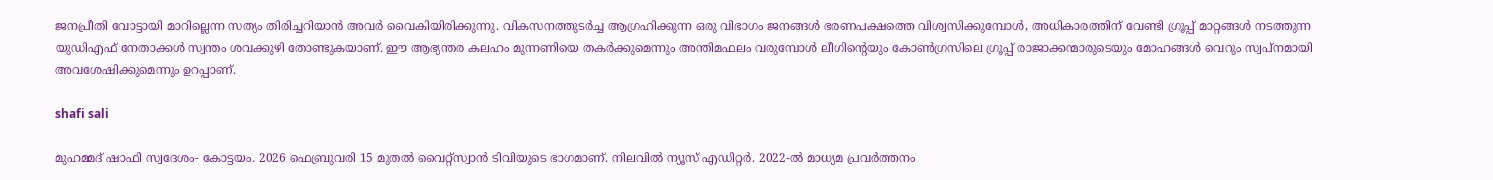ജനപ്രീതി വോട്ടായി മാറില്ലെന്ന സത്യം തിരിച്ചറിയാൻ അവർ വൈകിയിരിക്കുന്നു. വികസനത്തുടർച്ച ആഗ്രഹിക്കുന്ന ഒരു വിഭാഗം ജനങ്ങൾ ഭരണപക്ഷത്തെ വിശ്വസിക്കുമ്പോൾ, അധികാരത്തിന് വേണ്ടി ഗ്രൂപ്പ് മാറ്റങ്ങൾ നടത്തുന്ന യുഡിഎഫ് നേതാക്കൾ സ്വന്തം ശവക്കുഴി തോണ്ടുകയാണ്. ഈ ആഭ്യന്തര കലഹം മുന്നണിയെ തകർക്കുമെന്നും അന്തിമഫലം വരുമ്പോൾ ലീഗിന്റെയും കോൺഗ്രസിലെ ഗ്രൂപ്പ് രാജാക്കന്മാരുടെയും മോഹങ്ങൾ വെറും സ്വപ്നമായി അവശേഷിക്കുമെന്നും ഉറപ്പാണ്.

shafi sali

മുഹമ്മദ് ഷാഫി സ്വദേശം- കോട്ടയം. 2026 ഫെബ്രുവരി 15 മുതൽ വൈറ്റ്‌സ്വാൻ ടിവിയുടെ ഭാഗമാണ്. നിലവിൽ ന്യൂസ് എഡിറ്റർ. 2022-ൽ മാധ്യമ പ്രവർത്തനം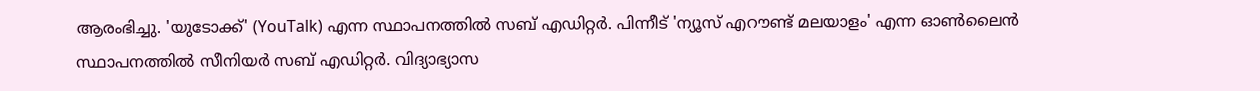ആരംഭിച്ചു. 'യുടോക്ക്' (YouTalk) എന്ന സ്ഥാപനത്തിൽ സബ് എഡിറ്റർ. പിന്നീട് 'ന്യൂസ് എറൗണ്ട് മലയാളം' എന്ന ഓൺലൈൻ സ്ഥാപനത്തിൽ സീനിയർ സബ് എഡിറ്റർ. വിദ്യാഭ്യാസ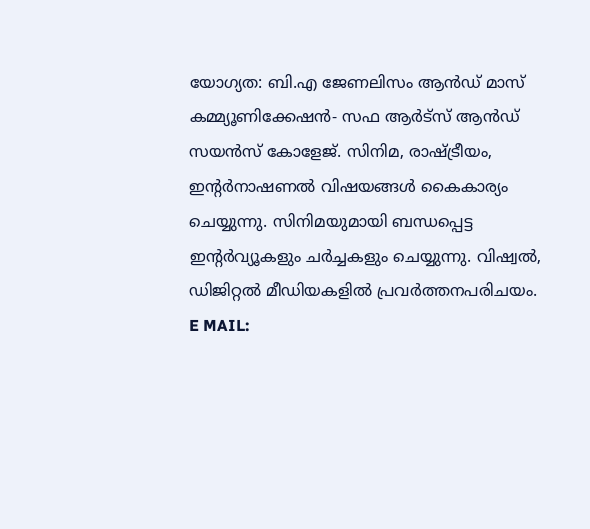യോഗ്യത: ബി.എ ജേണലിസം ആൻഡ് മാസ് കമ്മ്യൂണിക്കേഷൻ- സഫ ആർട്‌സ് ആൻഡ് സയൻസ് കോളേജ്. സിനിമ, രാഷ്ട്രീയം, ഇന്റർനാഷണൽ വിഷയങ്ങൾ കൈകാര്യം ചെയ്യുന്നു. സിനിമയുമായി ബന്ധപ്പെട്ട ഇന്റർവ്യൂകളും ചർച്ചകളും ചെയ്യുന്നു. വിഷ്വൽ, ഡിജിറ്റൽ മീഡിയകളിൽ പ്രവർത്തനപരിചയം. E MAIL: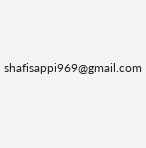shafisappi969@gmail.com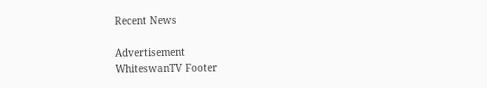Recent News

Advertisement
WhiteswanTV Footer